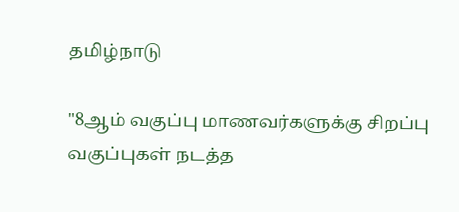தமிழ்நாடு

"8ஆம் வகுப்பு மாணவர்களுக்கு சிறப்பு வகுப்புகள் நடத்த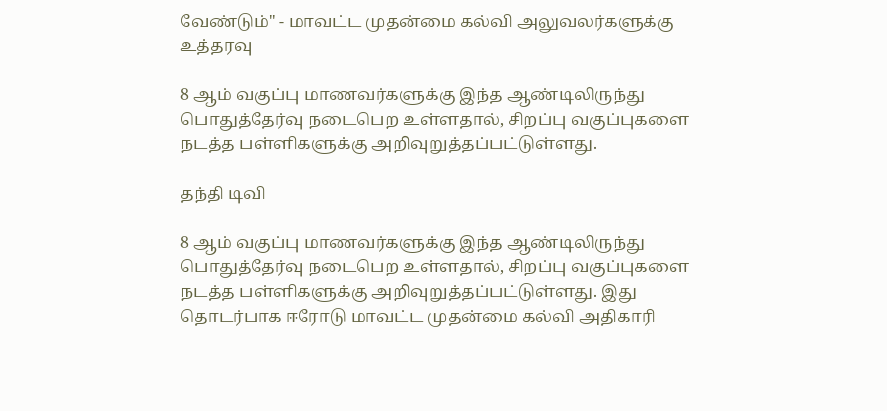வேண்டும்" - மாவட்ட முதன்மை கல்வி அலுவலர்களுக்கு உத்தரவு

8 ஆம் வகுப்பு மாணவர்களுக்கு இந்த ஆண்டிலிருந்து பொதுத்தேர்வு நடைபெற உள்ளதால், சிறப்பு வகுப்புகளை நடத்த பள்ளிகளுக்கு அறிவுறுத்தப்பட்டுள்ளது.

தந்தி டிவி

8 ஆம் வகுப்பு மாணவர்களுக்கு இந்த ஆண்டிலிருந்து பொதுத்தேர்வு நடைபெற உள்ளதால், சிறப்பு வகுப்புகளை நடத்த பள்ளிகளுக்கு அறிவுறுத்தப்பட்டுள்ளது. இது தொடர்பாக ஈரோடு மாவட்ட முதன்மை கல்வி அதிகாரி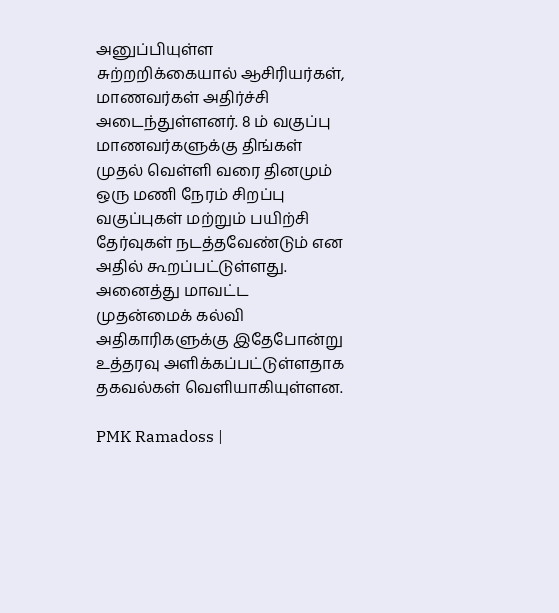அனுப்பியுள்ள சுற்றறிக்கையால் ஆசிரியர்கள், மாணவர்கள் அதிர்ச்சி அடைந்துள்ளனர். 8 ம் வகுப்பு மாணவர்களுக்கு திங்கள் முதல் வெள்ளி வரை தினமும் ஒரு மணி நேரம் சிறப்பு வகுப்புகள் மற்றும் பயிற்சி தேர்வுகள் நடத்தவேண்டும் என அதில் கூறப்பட்டுள்ளது. அனைத்து மாவட்ட முதன்மைக் கல்வி அதிகாரிகளுக்கு இதேபோன்று உத்தரவு அளிக்கப்பட்டுள்ளதாக தகவல்கள் வெளியாகியுள்ளன.

PMK Ramadoss |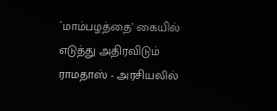`மாம்பழத்தை’ கையில் எடுத்து அதிரவிடும் ராமதாஸ் - அரசியலில்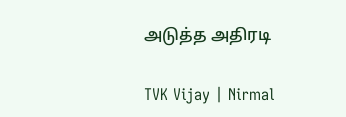அடுத்த அதிரடி

TVK Vijay | Nirmal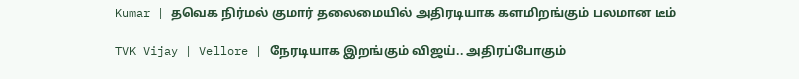Kumar | தவெக நிர்மல் குமார் தலைமையில் அதிரடியாக களமிறங்கும் பலமான டீம்

TVK Vijay | Vellore | நேரடியாக இறங்கும் விஜய்.. அதிரப்போகும்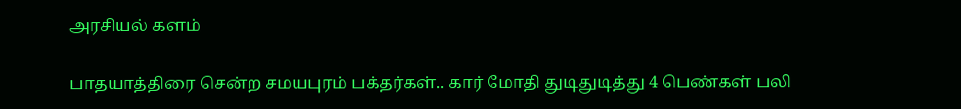அரசியல் களம்

பாதயாத்திரை சென்ற சமயபுரம் பக்தர்கள்.. கார் மோதி துடிதுடித்து 4 பெண்கள் பலி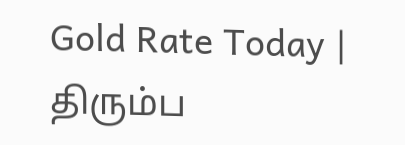Gold Rate Today | திரும்ப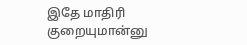இதே மாதிரி குறையுமான்னு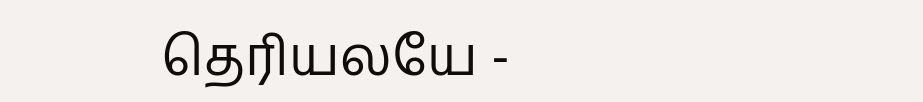தெரியலயே -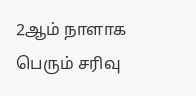2ஆம் நாளாக பெரும் சரிவு